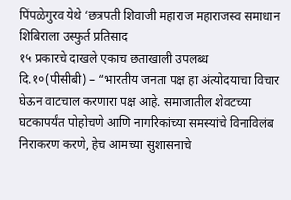पिंपळेगुरव येथे ‘छत्रपती शिवाजी महाराज महाराजस्व समाधान शिबिराला उस्फुर्त प्रतिसाद
१५ प्रकारचे दाखले एकाच छताखाली उपलब्ध
दि.१०(पीसीबी) – “भारतीय जनता पक्ष हा अंत्योदयाचा विचार घेऊन वाटचाल करणारा पक्ष आहे. समाजातील शेवटच्या घटकापर्यंत पोहोचणे आणि नागरिकांच्या समस्यांचे विनाविलंब निराकरण करणे, हेच आमच्या सुशासनाचे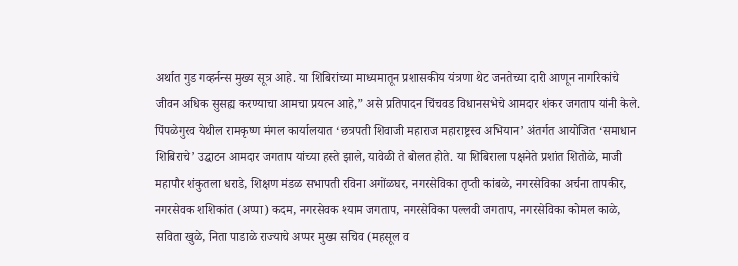अर्थात गुड गव्हर्नन्स मुख्य सूत्र आहे. या शिबिरांच्या माध्यमातून प्रशासकीय यंत्रणा थेट जनतेच्या दारी आणून नागरिकांचे जीवन अधिक सुसह्य करण्याचा आमचा प्रयत्न आहे,” असे प्रतिपादन चिंचवड विधानसभेचे आमदार शंकर जगताप यांनी केले.
पिंपळेगुरव येथील रामकृष्ण मंगल कार्यालयात ‘छत्रपती शिवाजी महाराज महाराष्ट्रस्व अभियान’ अंतर्गत आयोजित ‘समाधान शिबिराचे’ उद्घाटन आमदार जगताप यांच्या हस्ते झाले, यावेळी ते बोलत होते. या शिबिराला पक्षनेते प्रशांत शितोळे, माजी महापौर शंकुतला धराडे, शिक्षण मंडळ सभापती रविना अगोंळघर, नगरसेविका तृप्ती कांबळे, नगरसेविका अर्चना तापकीर, नगरसेवक शशिकांत (अप्पा) कदम, नगरसेवक श्याम जगताप, नगरसेविका पल्लवी जगताप, नगरसेविका कोमल काळे, सविता खुळे, निता पाडाळे राज्याचे अप्पर मुख्य सचिव (महसूल व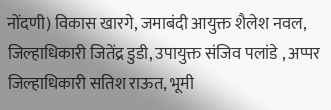नोंदणी) विकास खारगे, जमाबंदी आयुक्त शैलेश नवल, जिल्हाधिकारी जितेंद्र डुडी, उपायुक्त संजिव पलांडे , अप्पर जिल्हाधिकारी सतिश राऊत, भूमी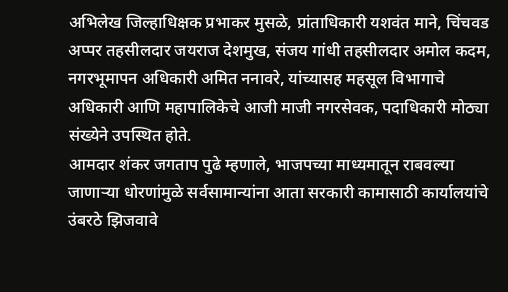अभिलेख जिल्हाधिक्षक प्रभाकर मुसळे, प्रांताधिकारी यशवंत माने, चिंचवड अप्पर तहसीलदार जयराज देशमुख, संजय गांधी तहसीलदार अमोल कदम, नगरभूमापन अधिकारी अमित ननावरे, यांच्यासह महसूल विभागाचे अधिकारी आणि महापालिकेचे आजी माजी नगरसेवक, पदाधिकारी मोठ्या संख्येने उपस्थित होते.
आमदार शंकर जगताप पुढे म्हणाले, भाजपच्या माध्यमातून राबवल्या जाणाऱ्या धोरणांमुळे सर्वसामान्यांना आता सरकारी कामासाठी कार्यालयांचे उंबरठे झिजवावे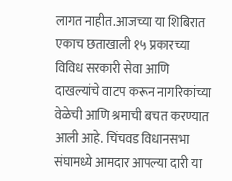लागत नाहीत.आजच्या या शिबिरात एकाच छताखाली १५ प्रकारच्या विविध सरकारी सेवा आणि दाखल्यांचे वाटप करून नागरिकांच्या वेळेची आणि श्रमाची बचत करण्यात आली आहे. चिंचवड विधानसभा संघामध्ये आमदार आपल्या दारी या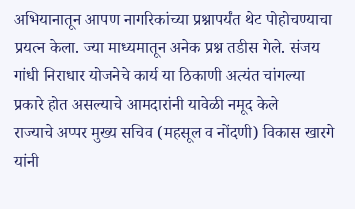अभियानातून आपण नागरिकांच्या प्रश्नापर्यंत थेट पोहोचण्याचा प्रयत्न केला. ज्या माध्यमातून अनेक प्रश्न तडीस गेले. संजय गांधी निराधार योजनेचे कार्य या ठिकाणी अत्यंत चांगल्या प्रकारे होत असल्याचे आमदारांनी यावेळी नमूद केले
राज्याचे अप्पर मुख्य सचिव (महसूल व नोंदणी) विकास खारगे यांनी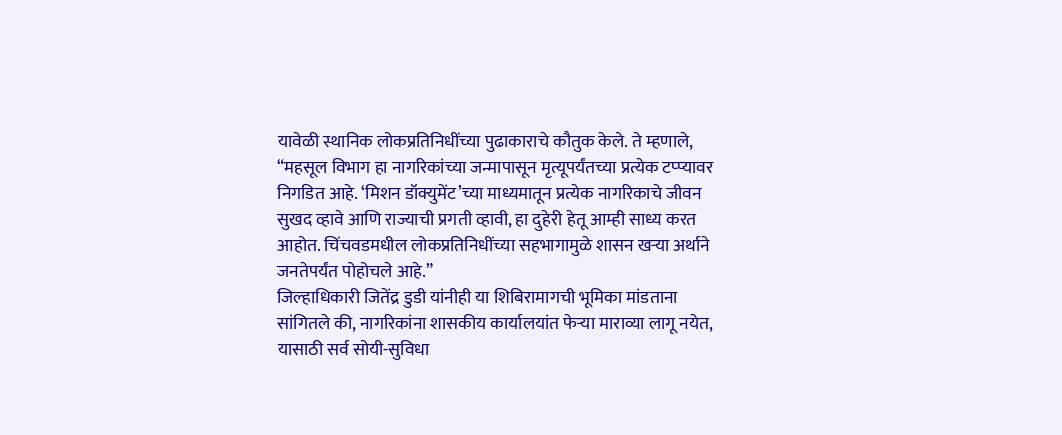यावेळी स्थानिक लोकप्रतिनिधींच्या पुढाकाराचे कौतुक केले. ते म्हणाले, “महसूल विभाग हा नागरिकांच्या जन्मापासून मृत्यूपर्यंतच्या प्रत्येक टप्प्यावर निगडित आहे. ‘मिशन डॉक्युमेंट’च्या माध्यमातून प्रत्येक नागरिकाचे जीवन सुखद व्हावे आणि राज्याची प्रगती व्हावी, हा दुहेरी हेतू आम्ही साध्य करत आहोत. चिंचवडमधील लोकप्रतिनिधींच्या सहभागामुळे शासन खऱ्या अर्थाने जनतेपर्यंत पोहोचले आहे.”
जिल्हाधिकारी जितेंद्र डुडी यांनीही या शिबिरामागची भूमिका मांडताना सांगितले की, नागरिकांना शासकीय कार्यालयांत फेऱ्या माराव्या लागू नयेत, यासाठी सर्व सोयी-सुविधा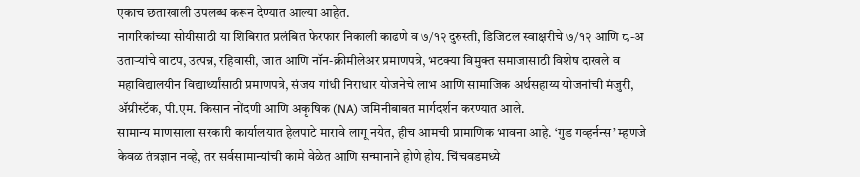एकाच छताखाली उपलब्ध करून देण्यात आल्या आहेत.
नागरिकांच्या सोयीसाठी या शिबिरात प्रलंबित फेरफार निकाली काढणे व ७/१२ दुरुस्ती, डिजिटल स्वाक्षरीचे ७/१२ आणि ८-अ उताऱ्यांचे वाटप, उत्पन्न, रहिवासी, जात आणि नॉन-क्रीमीलेअर प्रमाणपत्रे, भटक्या विमुक्त समाजासाठी विशेष दाखले व महाविद्यालयीन विद्यार्थ्यांसाठी प्रमाणपत्रे, संजय गांधी निराधार योजनेचे लाभ आणि सामाजिक अर्थसहाय्य योजनांची मंजुरी, ॲग्रीस्टॅक, पी.एम. किसान नोंदणी आणि अकृषिक (NA) जमिनीबाबत मार्गदर्शन करण्यात आले.
सामान्य माणसाला सरकारी कार्यालयात हेलपाटे मारावे लागू नयेत, हीच आमची प्रामाणिक भावना आहे. ‘गुड गव्हर्नन्स’ म्हणजे केवळ तंत्रज्ञान नव्हे, तर सर्वसामान्यांची कामे वेळेत आणि सन्मानाने होणे होय. चिंचवडमध्ये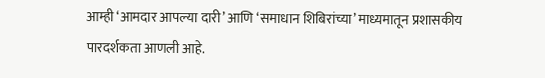आम्ही ‘आमदार आपल्या दारी’ आणि ‘समाधान शिबिरांच्या’ माध्यमातून प्रशासकीय पारदर्शकता आणली आहे.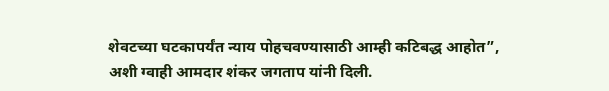शेवटच्या घटकापर्यंत न्याय पोहचवण्यासाठी आम्ही कटिबद्ध आहोत”, अशी ग्वाही आमदार शंकर जगताप यांनी दिली.